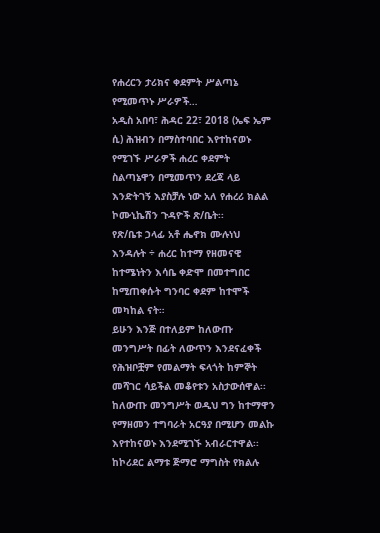የሐረርን ታሪክና ቀደምት ሥልጣኔ የሚመጥኑ ሥራዎች…
አዲስ አበባ፣ ሕዳር 22፣ 2018 (ኤፍ ኤም ሲ) ሕዝብን በማስተባበር እየተከናወኑ የሚገኙ ሥራዎች ሐረር ቀደምት ስልጣኔዋን በሚመጥን ደረጃ ላይ እንድትገኝ እያስቻሉ ነው አለ የሐረሪ ክልል ኮሙኒኬሽን ጉዳዮች ጽ/ቤት፡፡
የጽ/ቤቱ ኃላፊ አቶ ሔኖክ ሙሉነህ እንዳሉት ÷ ሐረር ከተማ የዘመናዊ ከተሜነትን እሳቤ ቀድሞ በመተግበር ከሚጠቀሱት ግንባር ቀደም ከተሞች መካከል ናት።
ይሁን እንጅ በተለይም ከለውጡ መንግሥት በፊት ለውጥን እንደናፈቀች የሕዝቦቿም የመልማት ፍላጎት ከምኞት መሻገር ሳይችል መቆየቱን አስታውሰዋል፡፡
ከለውጡ መንግሥት ወዲህ ግን ከተማዋን የማዘመን ተግባራት አርዓያ በሚሆን መልኩ እየተከናወኑ እንደሚገኙ አብራርተዋል፡፡
ከኮሪደር ልማቱ ጅማሮ ማግስት የክልሉ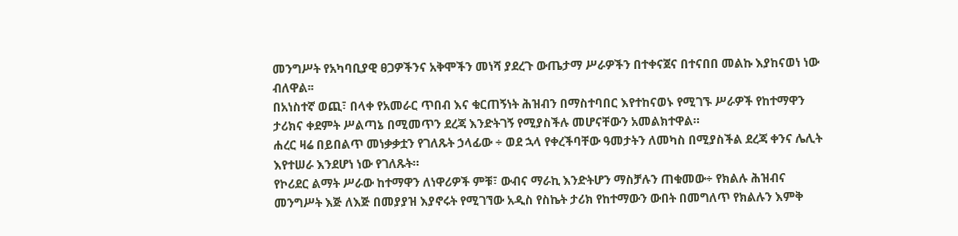መንግሥት የአካባቢያዊ ፀጋዎችንና አቅሞችን መነሻ ያደረጉ ውጤታማ ሥራዎችን በተቀናጀና በተናበበ መልኩ እያከናወነ ነው ብለዋል፡፡
በአነስተኛ ወጪ፣ በላቀ የአመራር ጥበብ እና ቁርጠኝነት ሕዝብን በማስተባበር እየተከናወኑ የሚገኙ ሥራዎች የከተማዋን ታሪክና ቀደምት ሥልጣኔ በሚመጥን ደረጃ እንድትገኝ የሚያስችሉ መሆናቸውን አመልክተዋል።
ሐረር ዛሬ በይበልጥ መነቃቃቷን የገለጹት ኃላፊው ÷ ወደ ኋላ የቀረችባቸው ዓመታትን ለመካስ በሚያስችል ደረጃ ቀንና ሌሊት እየተሠራ እንደሆነ ነው የገለጹት።
የኮሪደር ልማት ሥራው ከተማዋን ለነዋሪዎች ምቹ፣ ውብና ማራኪ እንድትሆን ማስቻሉን ጠቁመው÷ የክልሉ ሕዝብና መንግሥት እጅ ለእጅ በመያያዝ እያኖሩት የሚገኘው አዲስ የስኬት ታሪክ የከተማውን ውበት በመግለጥ የክልሉን እምቅ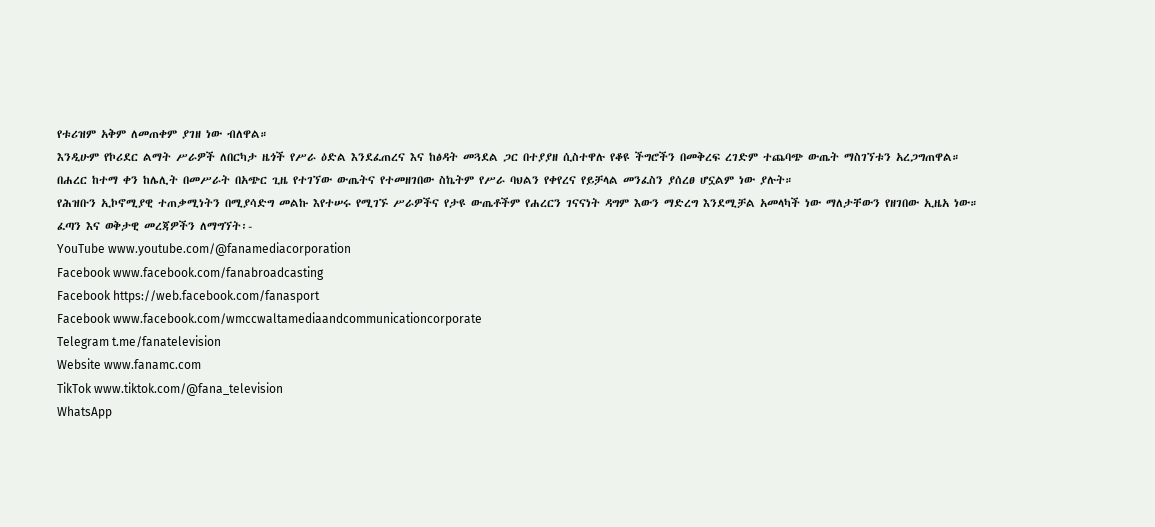የቱሪዝም አቅም ለመጠቀም ያገዘ ነው ብለዋል።
እንዲሁም የኮሪደር ልማት ሥራዎች ለበርካታ ዜጎች የሥራ ዕድል እንደፈጠረና እና ከፅዳት መጓደል ጋር በተያያዘ ሲስተዋሉ የቆዩ ችግሮችን በመቅረፍ ረገድም ተጨባጭ ውጤት ማስገኘቱን አረጋግጠዋል።
በሐረር ከተማ ቀን ከሌሊት በመሥራት በአጭር ጊዜ የተገኘው ውጤትና የተመዘገበው ስኬትም የሥራ ባህልን የቀየረና የይቻላል መንፈስን ያሰረፀ ሆኗልም ነው ያሉት።
የሕዝቡን ኢኮኖሚያዊ ተጠቃሚነትን በሚያሳድግ መልኩ እየተሠሩ የሚገኙ ሥራዎችና የታዩ ውጤቶችም የሐረርን ገናናነት ዳግም እውን ማድረግ እንደሚቻል አመላካች ነው ማለታቸውን የዘገበው ኢዜአ ነው።
ፈጣን እና ወቅታዊ መረጃዎችን ለማግኘት፡-
YouTube www.youtube.com/@fanamediacorporation
Facebook www.facebook.com/fanabroadcasting
Facebook https://web.facebook.com/fanasport
Facebook www.facebook.com/wmccwaltamediaandcommunicationcorporate
Telegram t.me/fanatelevision
Website www.fanamc.com
TikTok www.tiktok.com/@fana_television
WhatsApp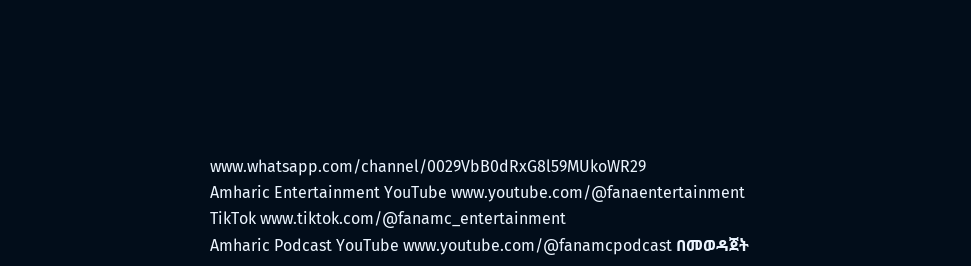www.whatsapp.com/channel/0029VbB0dRxG8l59MUkoWR29
Amharic Entertainment YouTube www.youtube.com/@fanaentertainment
TikTok www.tiktok.com/@fanamc_entertainment
Amharic Podcast YouTube www.youtube.com/@fanamcpodcast በመወዳጀት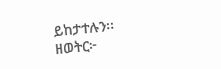ይከታተሉን፡፡
ዘወትር፦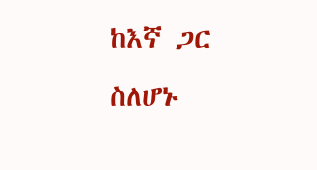ከእኛ ጋር ስለሆኑ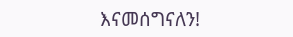እናመሰግናለን!